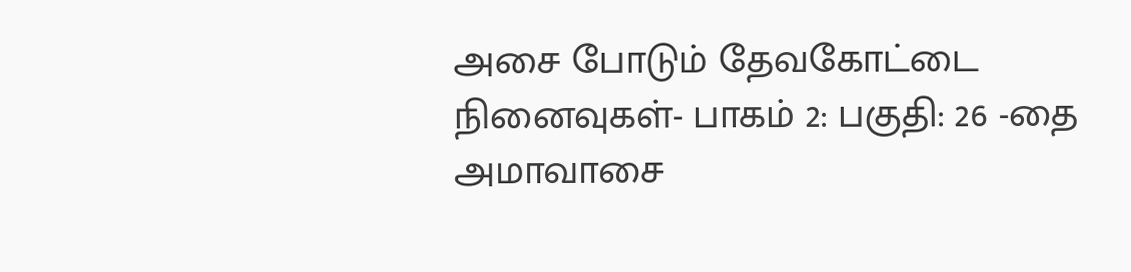அசை போடும் தேவகோட்டை நினைவுகள்- பாகம் 2: பகுதி: 26 -தை அமாவாசை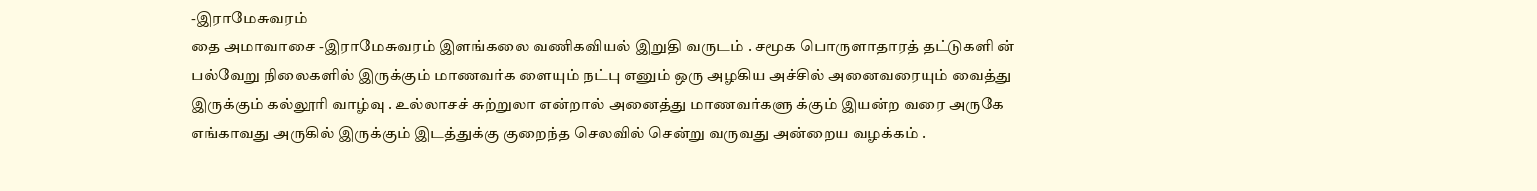-இராமேசுவரம்
தை அமாவாசை -இராமேசுவரம் இளங்கலை வணிகவியல் இறுதி வருடம் . சமூக பொருளாதாரத் தட்டுகளி ன் பல்வேறு நிலைகளில் இருக்கும் மாணவர்க ளையும் நட்பு எனும் ஒரு அழகிய அச்சில் அனைவரையும் வைத்து இருக்கும் கல்லூரி வாழ்வு . உல்லாசச் சுற்றுலா என்றால் அனைத்து மாணவர்களு க்கும் இயன்ற வரை அருகே எங்காவது அருகில் இருக்கும் இடத்துக்கு குறைந்த செலவில் சென்று வருவது அன்றைய வழக்கம் .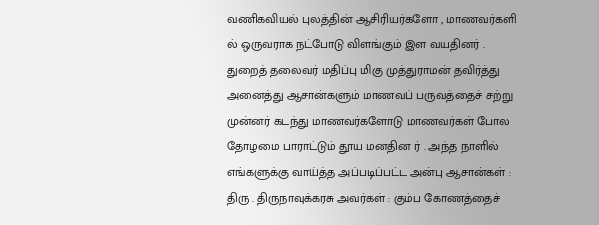வணிகவியல் புலத்தின் ஆசிரியர்களோ , மாணவர்களி ல் ஒருவராக நட்போடு விளங்கும் இள வயதினர் . துறைத் தலைவர் மதிப்பு மிகு முத்துராமன் தவிர்த்து அனைத்து ஆசான்களும் மாணவப் பருவத்தைச் சற்று முன்னர் கடந்து மாணவர்களோடு மாணவர்கள் போல தோழமை பாராட்டும் தூய மனதின ர் . அந்த நாளில் எங்களுக்கு வாய்த்த அப்படிப்பட்ட அன்பு ஆசான்கள் : திரு . திருநாவுக்கரசு அவர்கள் : கும்ப கோணத்தைச்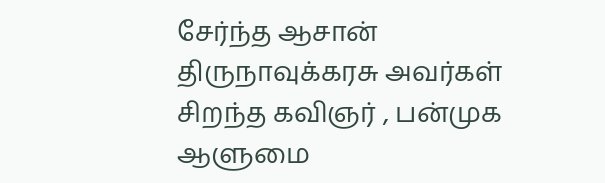சேர்ந்த ஆசான் திருநாவுக்கரசு அவர்கள் சிறந்த கவிஞர் , பன்முக ஆளுமை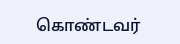கொண்டவர்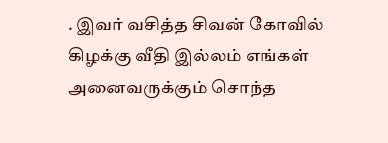. இவர் வசித்த சிவன் கோவில் கிழக்கு வீதி இல்லம் எங்கள் அனைவருக்கும் சொந்த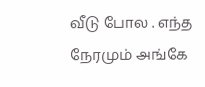வீடு போல . எந்த நேரமும் அங்கே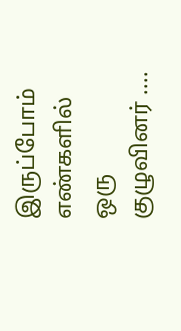இருப்போம் எண்களில் ஒரு குழுவினர் ....